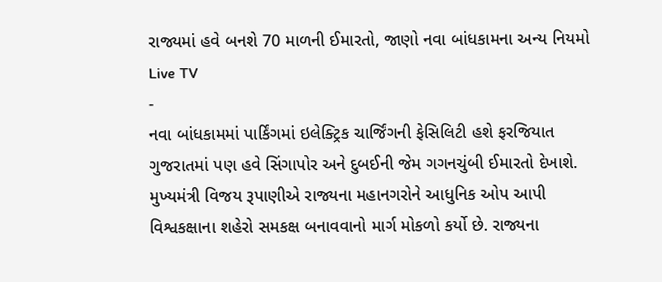રાજ્યમાં હવે બનશે 70 માળની ઈમારતો, જાણો નવા બાંધકામના અન્ય નિયમો
Live TV
-
નવા બાંધકામમાં પાર્કિંગમાં ઇલેક્ટ્રિક ચાર્જિંગની ફેસિલિટી હશે ફરજિયાત
ગુજરાતમાં પણ હવે સિંગાપોર અને દુબઈની જેમ ગગનચુંબી ઈમારતો દેખાશે. મુખ્યમંત્રી વિજય રૂપાણીએ રાજ્યના મહાનગરોને આધુનિક ઓપ આપી વિશ્વકક્ષાના શહેરો સમકક્ષ બનાવવાનો માર્ગ મોકળો કર્યો છે. રાજ્યના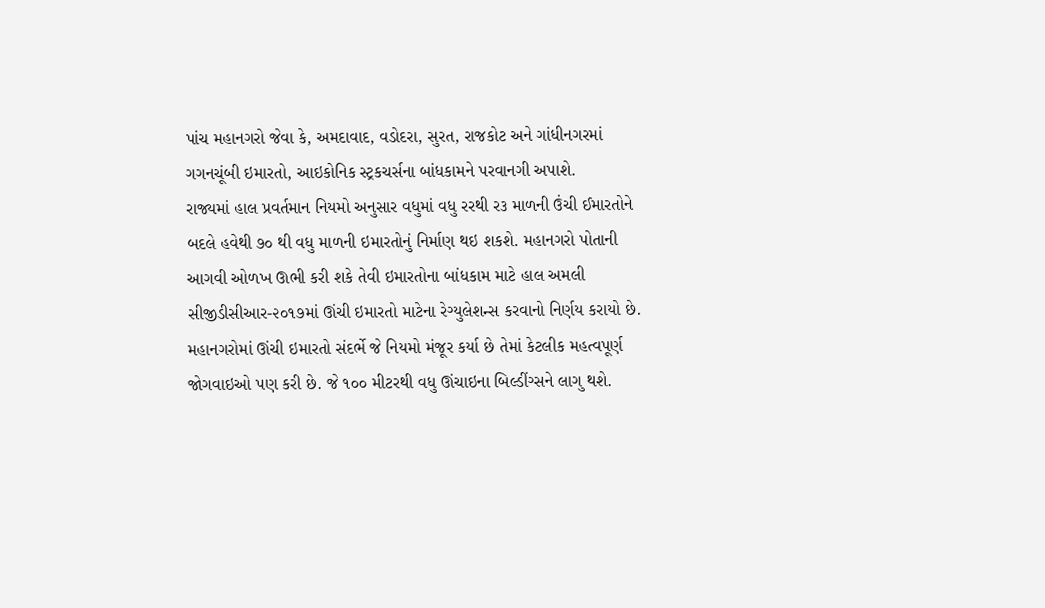પાંચ મહાનગરો જેવા કે, અમદાવાદ, વડોદરા, સુરત, રાજકોટ અને ગાંધીનગરમાં ગગનચૂંબી ઇમારતો, આઇકોનિક સ્ટ્રકચર્સના બાંધકામને પરવાનગી અપાશે.
રાજ્યમાં હાલ પ્રવર્તમાન નિયમો અનુસાર વધુમાં વધુ રરથી ર૩ માળની ઉંચી ઈમારતોને બદલે હવેથી ૭૦ થી વધુ માળની ઇમારતોનું નિર્માણ થઇ શકશે. મહાનગરો પોતાની આગવી ઓળખ ઊભી કરી શકે તેવી ઇમારતોના બાંધકામ માટે હાલ અમલી સીજીડીસીઆર-૨૦૧૭માં ઊંચી ઇમારતો માટેના રેગ્યુલેશન્સ કરવાનો નિર્ણય કરાયો છે.
મહાનગરોમાં ઊંચી ઇમારતો સંદર્ભે જે નિયમો મંજૂર કર્યા છે તેમાં કેટલીક મહત્વપૂર્ણ જોગવાઇઓ પણ કરી છે. જે ૧૦૦ મીટરથી વધુ ઊંચાઇના બિલ્ડીંગ્સને લાગુ થશે.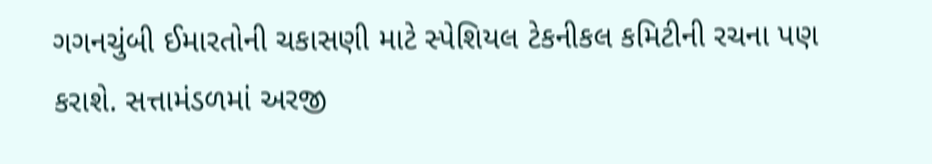ગગનચુંબી ઈમારતોની ચકાસણી માટે સ્પેશિયલ ટેકનીકલ કમિટીની રચના પણ કરાશે. સત્તામંડળમાં અરજી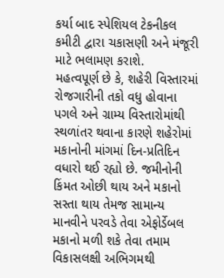કર્યા બાદ સ્પેશિયલ ટેકનીકલ કમીટી દ્વારા ચકાસણી અને મંજૂરી માટે ભલામણ કરાશે.
મહત્વપૂર્ણ છે કે, શહેરી વિસ્તારમાં રોજગારીની તકો વધુ હોવાના પગલે અને ગ્રામ્ય વિસ્તારોમાંથી સ્થળાંતર થવાના કારણે શહેરોમાં મકાનોની માંગમાં દિન-પ્રતિદિન વધારો થઈ રહ્યો છે. જમીનોની કિંમત ઓછી થાય અને મકાનો સસ્તા થાય તેમજ સામાન્ય માનવીને પરવડે તેવા એફોર્ડેબલ મકાનો મળી શકે તેવા તમામ વિકાસલક્ષી અભિગમથી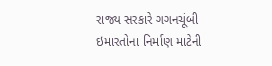રાજ્ય સરકારે ગગનચૂંબી ઇમારતોના નિર્માણ માટેની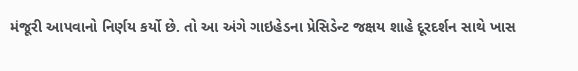મંજૂરી આપવાનો નિર્ણય કર્યો છે. તો આ અંગે ગાઇહેડના પ્રેસિડેન્ટ જક્ષય શાહે દૂરદર્શન સાથે ખાસ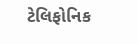ટેલિફોનિક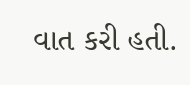વાત કરી હતી.